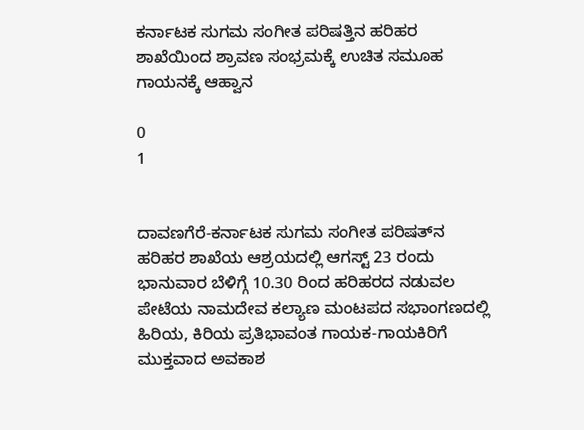ಕರ್ನಾಟಕ ಸುಗಮ ಸಂಗೀತ ಪರಿಷತ್ತಿನ ಹರಿಹರ ಶಾಖೆಯಿಂದ ಶ್ರಾವಣ ಸಂಭ್ರಮಕ್ಕೆ ಉಚಿತ ಸಮೂಹ ಗಾಯನಕ್ಕೆ ಆಹ್ವಾನ

0
1


ದಾವಣಗೆರೆ-ಕರ್ನಾಟಕ ಸುಗಮ ಸಂಗೀತ ಪರಿಷತ್‌ನ ಹರಿಹರ ಶಾಖೆಯ ಆಶ್ರಯದಲ್ಲಿ ಆಗಸ್ಟ್ 23 ರಂದು ಭಾನುವಾರ ಬೆಳಿಗ್ಗೆ 10.30 ರಿಂದ ಹರಿಹರದ ನಡುವಲ ಪೇಟೆಯ ನಾಮದೇವ ಕಲ್ಯಾಣ ಮಂಟಪದ ಸಭಾಂಗಣದಲ್ಲಿ ಹಿರಿಯ, ಕಿರಿಯ ಪ್ರತಿಭಾವಂತ ಗಾಯಕ-ಗಾಯಕಿರಿಗೆ ಮುಕ್ತವಾದ ಅವಕಾಶ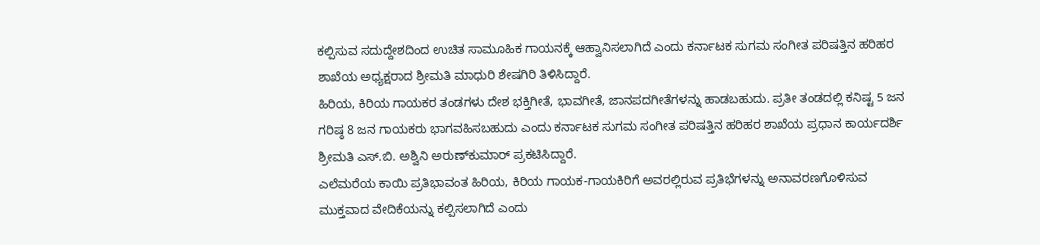ಕಲ್ಪಿಸುವ ಸದುದ್ದೇಶದಿಂದ ಉಚಿತ ಸಾಮೂಹಿಕ ಗಾಯನಕ್ಕೆ ಆಹ್ವಾನಿಸಲಾಗಿದೆ ಎಂದು ಕರ್ನಾಟಕ ಸುಗಮ ಸಂಗೀತ ಪರಿಷತ್ತಿನ ಹರಿಹರ ಶಾಖೆಯ ಅಧ್ಯಕ್ಷರಾದ ಶ್ರೀಮತಿ ಮಾಧುರಿ ಶೇಷಗಿರಿ ತಿಳಿಸಿದ್ದಾರೆ.
ಹಿರಿಯ, ಕಿರಿಯ ಗಾಯಕರ ತಂಡಗಳು ದೇಶ ಭಕ್ತಿಗೀತೆ, ಭಾವಗೀತೆ, ಜಾನಪದಗೀತೆಗಳನ್ನು ಹಾಡಬಹುದು. ಪ್ರತೀ ತಂಡದಲ್ಲಿ ಕನಿಷ್ಟ 5 ಜನ ಗರಿಷ್ಠ 8 ಜನ ಗಾಯಕರು ಭಾಗವಹಿಸಬಹುದು ಎಂದು ಕರ್ನಾಟಕ ಸುಗಮ ಸಂಗೀತ ಪರಿಷತ್ತಿನ ಹರಿಹರ ಶಾಖೆಯ ಪ್ರಧಾನ ಕಾರ್ಯದರ್ಶಿ ಶ್ರೀಮತಿ ಎಸ್.ಬಿ. ಅಶ್ವಿನಿ ಅರುಣ್‌ಕುಮಾರ್ ಪ್ರಕಟಿಸಿದ್ದಾರೆ.
ಎಲೆಮರೆಯ ಕಾಯಿ ಪ್ರತಿಭಾವಂತ ಹಿರಿಯ, ಕಿರಿಯ ಗಾಯಕ-ಗಾಯಕಿರಿಗೆ ಅವರಲ್ಲಿರುವ ಪ್ರತಿಭೆಗಳನ್ನು ಅನಾವರಣಗೊಳಿಸುವ ಮುಕ್ತವಾದ ವೇದಿಕೆಯನ್ನು ಕಲ್ಪಿಸಲಾಗಿದೆ ಎಂದು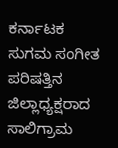ಕರ್ನಾಟಕ ಸುಗಮ ಸಂಗೀತ ಪರಿಷತ್ತಿನ ಜಿಲ್ಲಾಧ್ಯಕ್ಷರಾದ ಸಾಲಿಗ್ರಾಮ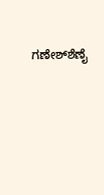ಗಣೇಶ್‌ಶೆಣೈ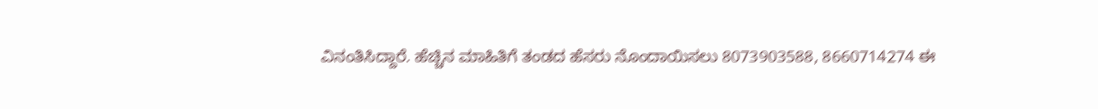ವಿನಂತಿಸಿದ್ದಾರೆ. ಹೆಚ್ಚಿನ ಮಾಹಿತಿಗೆ ತಂಡದ ಹೆಸರು ನೊಂದಾಯಿಸಲು 8073903588, 8660714274 ಈ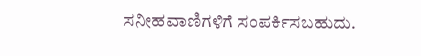ಸನೀಹವಾಣಿಗಳಿಗೆ ಸಂಪರ್ಕಿಸಬಹುದು.